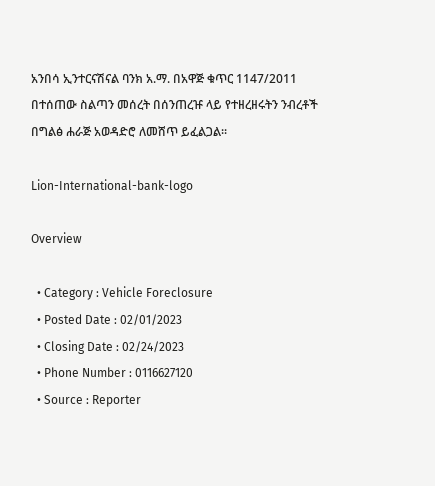አንበሳ ኢንተርናሽናል ባንክ አ.ማ. በአዋጅ ቁጥር 1147/2011 በተሰጠው ስልጣን መሰረት በሰንጠረዡ ላይ የተዘረዘሩትን ንብረቶች በግልፅ ሐራጅ አወዳድሮ ለመሸጥ ይፈልጋል፡፡

Lion-International-bank-logo

Overview

  • Category : Vehicle Foreclosure
  • Posted Date : 02/01/2023
  • Closing Date : 02/24/2023
  • Phone Number : 0116627120
  • Source : Reporter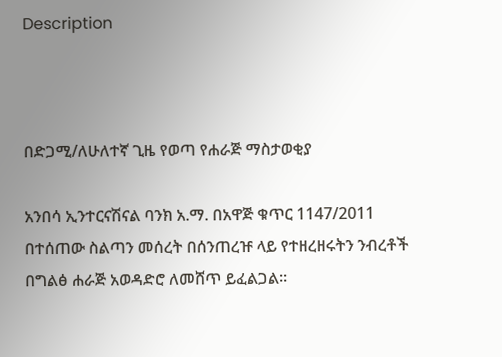Description



በድጋሚ/ለሁለተኛ ጊዜ የወጣ የሐራጅ ማስታወቂያ

አንበሳ ኢንተርናሽናል ባንክ አ.ማ. በአዋጅ ቁጥር 1147/2011 በተሰጠው ስልጣን መሰረት በሰንጠረዡ ላይ የተዘረዘሩትን ንብረቶች በግልፅ ሐራጅ አወዳድሮ ለመሸጥ ይፈልጋል፡፡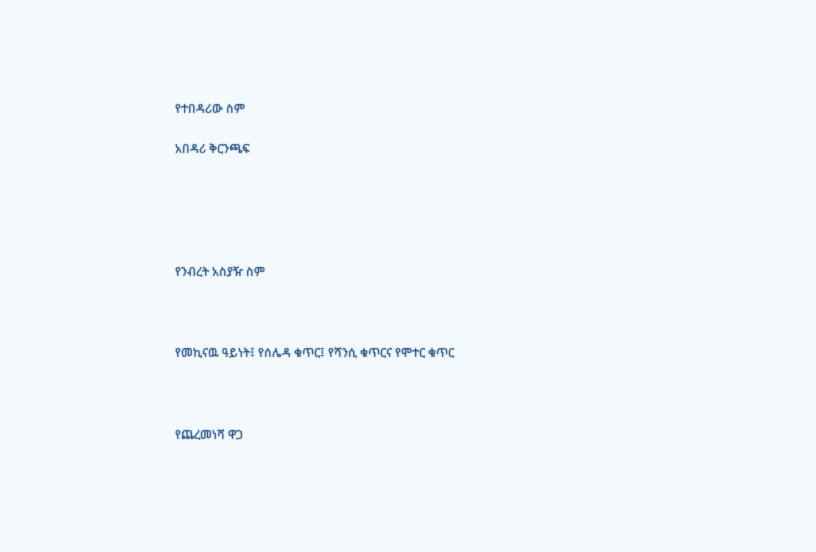የተበዳሪው ስም

አበዳሪ ቅርንጫፍ





የንብረት አስያዥ ስም



የመኪናዉ ዓይነት፤ የሰሌዳ ቁጥር፤ የሻንሲ ቁጥርና የሞተር ቁጥር



የጨረመነሻ ዋጋ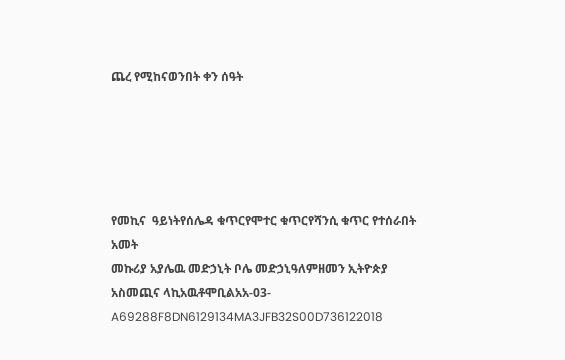ጨረ የሚከናወንበት ቀን ሰዓት





የመኪና  ዓይነትየሰሌዳ ቁጥርየሞተር ቁጥርየሻንሲ ቁጥር የተሰራበት አመት
መኩሪያ አያሌዉ መድኃኒት ቦሌ መድኃኒዓለምዘመን ኢትዮጵያ አስመጪና ላኪአዉቶሞቢልአአ-03-A69288F8DN6129134MA3JFB32S00D736122018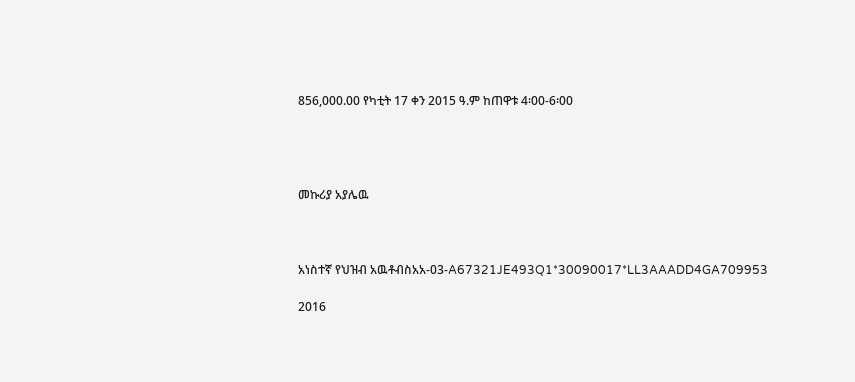856,000.00 የካቲት 17 ቀን 2015 ዓ.ም ከጠዋቱ 4፡00-6፡00




መኩሪያ አያሌዉ



አነስተኛ የህዝብ አዉቶብስአአ-03-A67321JE493Q1*30090017*LL3AAADD4GA709953

2016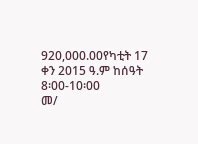920,000.00የካቲት 17 ቀን 2015 ዓ.ም ከሰዓት 8፡00-10፡00
መ/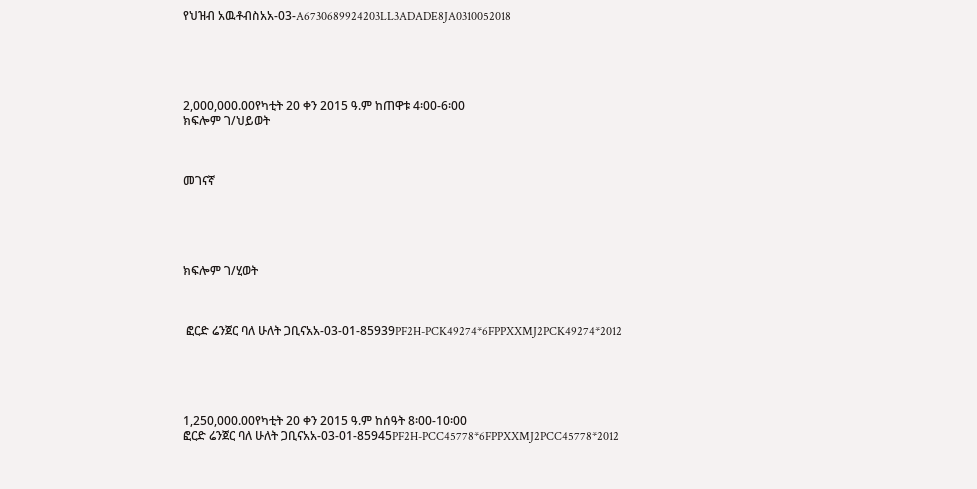የህዝብ አዉቶብስአአ-03-A6730689924203LL3ADADE8JA0310052018





2,000,000.00የካቲት 20 ቀን 2015 ዓ.ም ከጠዋቱ 4፡00-6፡00
ክፍሎም ገ/ህይወት



መገናኛ





ክፍሎም ገ/ሂወት



 ፎርድ ሬንጀር ባለ ሁለት ጋቢናአአ-03-01-85939PF2H-PCK49274*6FPPXXMJ2PCK49274*2012





1,250,000.00የካቲት 20 ቀን 2015 ዓ.ም ከሰዓት 8፡00-10፡00
ፎርድ ሬንጀር ባለ ሁለት ጋቢናአአ-03-01-85945PF2H-PCC45778*6FPPXXMJ2PCC45778*2012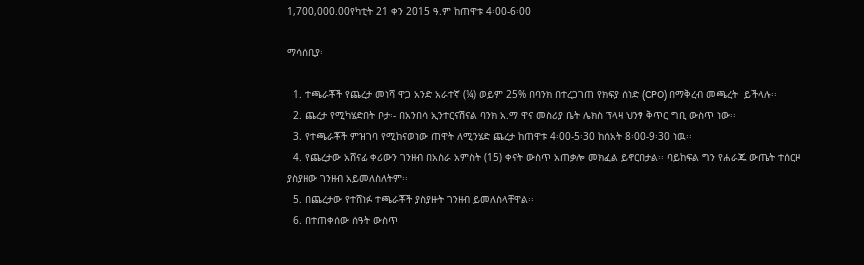1,700,000.00የካቲት 21 ቀን 2015 ዓ.ም ከጠዋቱ 4፡00-6፡00

ማሳሰቢያ፡

  1. ተጫራቾች የጨረታ መነሻ ዋጋ አንድ አራተኛ (¼) ወይም 25% በባንክ በተረጋገጠ የክፍያ ሰነድ (CPO) በማቅረብ መጫረት  ይችላሉ፡፡
  2. ጨረታ የሚካሄድበት ቦታ፡- በአንበሳ ኢንተርናሽናል ባንክ አ.ማ ዋና መስሪያ ቤት ሌክስ ፕላዛ ህንፃ ቅጥር ግቢ ውስጥ ነው፡፡
  3. የተጫራቾች ምዝገባ የሚከናወነው ጠዋት ለሚንሄድ ጨረታ ከጠዋቱ 4፡00-5፡30 ከሰአት 8፡00-9፡30 ነዉ፡፡
  4. የጨረታው አሸናፊ ቀሪውን ገንዘብ በአስራ አምስት (15) ቀናት ውስጥ አጠቃሎ መክፈል ይኖርበታል፡፡ ባይከፍል ግን የሐራጁ ውጤት ተሰርዞ ያስያዘው ገንዘብ አይመለስለትም፡፡
  5. በጨረታው የተሸነፉ ተጫራቾች ያስያዙት ገንዘብ ይመለስላቸዋል፡፡
  6. በተጠቀሰው ሰዓት ውስጥ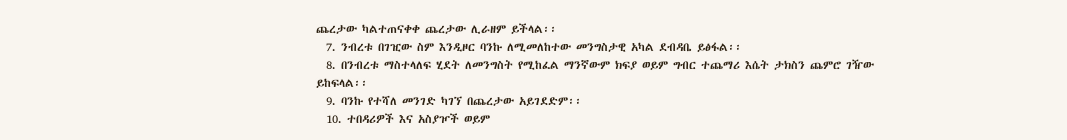ጨረታው ካልተጠናቀቀ ጨረታው ሊራዘም ይችላል፡፡
  7. ንብረቱ በገዢው ስም እንዲዞር ባንኩ ለሚመለከተው መንግስታዊ አካል ደብዳቤ ይፅፋል፡፡
  8. በንብረቱ ማስተላለፍ ሂደት ለመንግስት የሚከፈል ማንኛውም ክፍያ ወይም ግብር ተጨማሪ እሴት ታክስን ጨምሮ ገዥው ይከፍላል፡፡
  9. ባንኩ የተሻለ መንገድ ካገኘ በጨረታው አይገደድም፡፡
  10. ተበዳሪዎች እና አስያዦች ወይም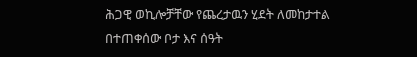ሕጋዊ ወኪሎቻቸው የጨረታዉን ሂደት ለመከታተል በተጠቀሰው ቦታ እና ሰዓት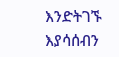እንድትገኙ እያሳሰብን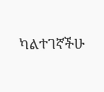ካልተገኛችሁ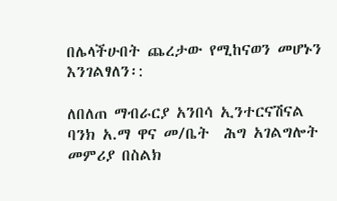በሌላችሁበት ጨረታው የሚከናወን መሆኑን እንገልፃለን፡:

ለበለጠ ማብራርያ አንበሳ ኢንተርናሽናል ባንክ አ.ማ ዋና መ/ቤት  ሕግ አገልግሎት መምሪያ በስልክ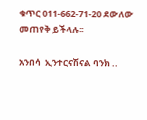ቁጥር 011-662-71-20 ደውለው መጠየቅ ይችላሉ፡፡

አንበሳ  ኢንተርናሽናል ባንክ ..